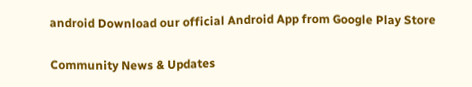android Download our official Android App from Google Play Store

Community News & Updates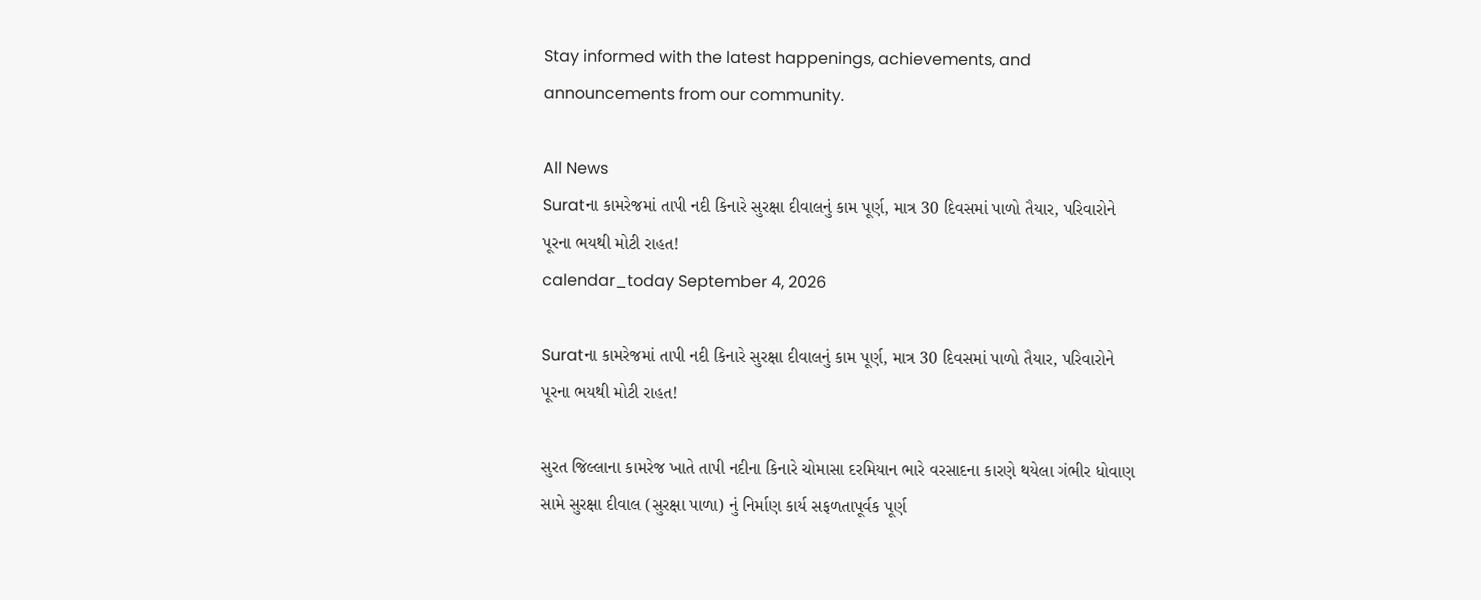Stay informed with the latest happenings, achievements, and announcements from our community.

All News
Suratના કામરેજમાં તાપી નદી કિનારે સુરક્ષા દીવાલનું કામ પૂર્ણ, માત્ર 30 દિવસમાં પાળો તૈયાર, પરિવારોને પૂરના ભયથી મોટી રાહત!
calendar_today September 4, 2026

Suratના કામરેજમાં તાપી નદી કિનારે સુરક્ષા દીવાલનું કામ પૂર્ણ, માત્ર 30 દિવસમાં પાળો તૈયાર, પરિવારોને પૂરના ભયથી મોટી રાહત!

સુરત જિલ્લાના કામરેજ ખાતે તાપી નદીના કિનારે ચોમાસા દરમિયાન ભારે વરસાદના કારણે થયેલા ગંભીર ધોવાણ સામે સુરક્ષા દીવાલ (સુરક્ષા પાળા) નું નિર્માણ કાર્ય સફળતાપૂર્વક પૂર્ણ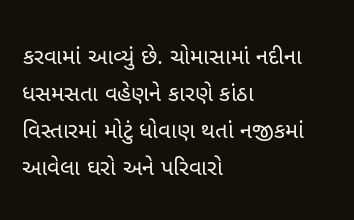કરવામાં આવ્યું છે. ચોમાસામાં નદીના ધસમસતા વહેણને કારણે કાંઠા વિસ્તારમાં મોટું ધોવાણ થતાં નજીકમાં આવેલા ઘરો અને પરિવારો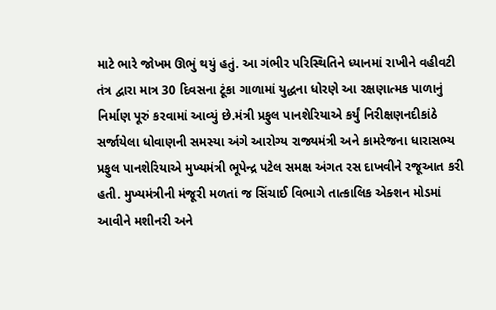માટે ભારે જોખમ ઊભું થયું હતું. આ ગંભીર પરિસ્થિતિને ધ્યાનમાં રાખીને વહીવટી તંત્ર દ્વારા માત્ર 30 દિવસના ટૂંકા ગાળામાં યુદ્ધના ધોરણે આ રક્ષણાત્મક પાળાનું નિર્માણ પૂરું કરવામાં આવ્યું છે.મંત્રી પ્રફુલ પાનશેરિયાએ કર્યું નિરીક્ષણનદીકાંઠે સર્જાયેલા ધોવાણની સમસ્યા અંગે આરોગ્ય રાજ્યમંત્રી અને કામરેજના ધારાસભ્ય પ્રફુલ પાનશેરિયાએ મુખ્યમંત્રી ભૂપેન્દ્ર પટેલ સમક્ષ અંગત રસ દાખવીને રજૂઆત કરી હતી. મુખ્યમંત્રીની મંજૂરી મળતાં જ સિંચાઈ વિભાગે તાત્કાલિક એક્શન મોડમાં આવીને મશીનરી અને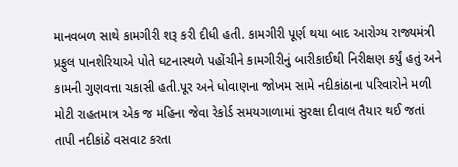માનવબળ સાથે કામગીરી શરૂ કરી દીધી હતી. કામગીરી પૂર્ણ થયા બાદ આરોગ્ય રાજ્યમંત્રી પ્રફુલ પાનશેરિયાએ પોતે ઘટનાસ્થળે પહોંચીને કામગીરીનું બારીકાઈથી નિરીક્ષણ કર્યું હતું અને કામની ગુણવત્તા ચકાસી હતી.પૂર અને ધોવાણના જોખમ સામે નદીકાંઠાના પરિવારોને મળી મોટી રાહતમાત્ર એક જ મહિના જેવા રેકોર્ડ સમયગાળામાં સુરક્ષા દીવાલ તૈયાર થઈ જતાં તાપી નદીકાંઠે વસવાટ કરતા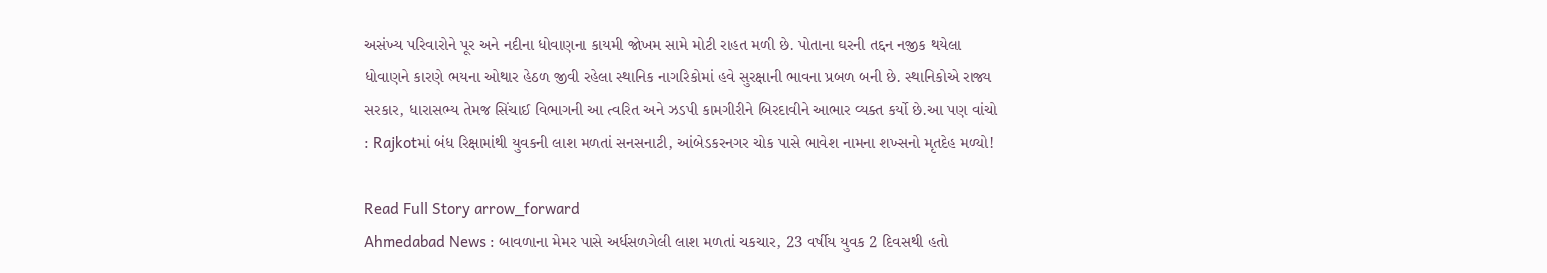અસંખ્ય પરિવારોને પૂર અને નદીના ધોવાણના કાયમી જોખમ સામે મોટી રાહત મળી છે. પોતાના ઘરની તદ્દન નજીક થયેલા ધોવાણને કારણે ભયના ઓથાર હેઠળ જીવી રહેલા સ્થાનિક નાગરિકોમાં હવે સુરક્ષાની ભાવના પ્રબળ બની છે. સ્થાનિકોએ રાજ્ય સરકાર, ધારાસભ્ય તેમજ સિંચાઈ વિભાગની આ ત્વરિત અને ઝડપી કામગીરીને બિરદાવીને આભાર વ્યક્ત કર્યો છે.આ પણ વાંચો : Rajkotમાં બંધ રિક્ષામાંથી યુવકની લાશ મળતાં સનસનાટી, આંબેડકરનગર ચોક પાસે ભાવેશ નામના શખ્સનો મૃતદેહ મળ્યો!

Read Full Story arrow_forward
Ahmedabad News : બાવળાના મેમર પાસે અર્ધસળગેલી લાશ મળતાં ચકચાર, 23 વર્ષીય યુવક 2 દિવસથી હતો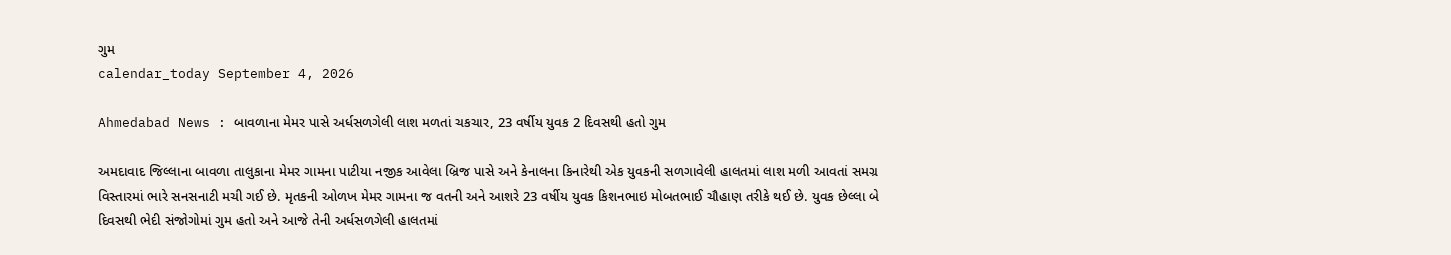ગુમ
calendar_today September 4, 2026

Ahmedabad News : બાવળાના મેમર પાસે અર્ધસળગેલી લાશ મળતાં ચકચાર, 23 વર્ષીય યુવક 2 દિવસથી હતો ગુમ

અમદાવાદ જિલ્લાના બાવળા તાલુકાના મેમર ગામના પાટીયા નજીક આવેલા બ્રિજ પાસે અને કેનાલના કિનારેથી એક યુવકની સળગાવેલી હાલતમાં લાશ મળી આવતાં સમગ્ર વિસ્તારમાં ભારે સનસનાટી મચી ગઈ છે. મૃતકની ઓળખ મેમર ગામના જ વતની અને આશરે 23 વર્ષીય યુવક કિશનભાઇ મોબતભાઈ ચૌહાણ તરીકે થઈ છે. યુવક છેલ્લા બે દિવસથી ભેદી સંજોગોમાં ગુમ હતો અને આજે તેની અર્ધસળગેલી હાલતમાં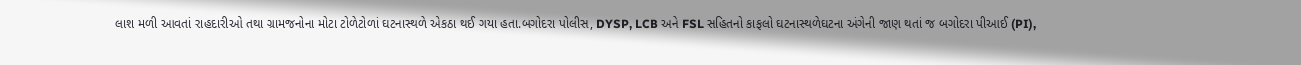લાશ મળી આવતાં રાહદારીઓ તથા ગ્રામજનોના મોટા ટોળેટોળાં ઘટનાસ્થળે એકઠા થઈ ગયા હતા.બગોદરા પોલીસ, DYSP, LCB અને FSL સહિતનો કાફલો ઘટનાસ્થળેઘટના અંગેની જાણ થતાં જ બગોદરા પીઆઈ (PI),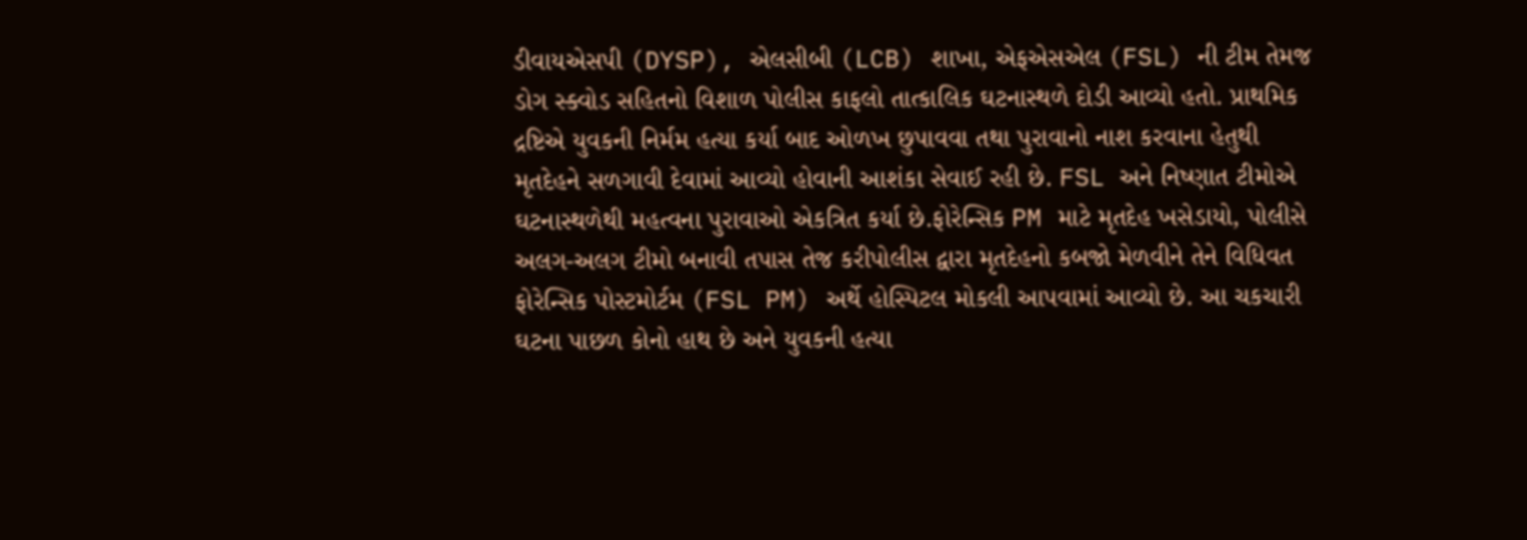ડીવાયએસપી (DYSP), એલસીબી (LCB) શાખા, એફએસએલ (FSL) ની ટીમ તેમજ ડોગ સ્ક્વોડ સહિતનો વિશાળ પોલીસ કાફલો તાત્કાલિક ઘટનાસ્થળે દોડી આવ્યો હતો. પ્રાથમિક દ્રષ્ટિએ યુવકની નિર્મમ હત્યા કર્યા બાદ ઓળખ છુપાવવા તથા પુરાવાનો નાશ કરવાના હેતુથી મૃતદેહને સળગાવી દેવામાં આવ્યો હોવાની આશંકા સેવાઈ રહી છે. FSL અને નિષ્ણાત ટીમોએ ઘટનાસ્થળેથી મહત્વના પુરાવાઓ એકત્રિત કર્યા છે.ફોરેન્સિક PM માટે મૃતદેહ ખસેડાયો, પોલીસે અલગ-અલગ ટીમો બનાવી તપાસ તેજ કરીપોલીસ દ્વારા મૃતદેહનો કબજો મેળવીને તેને વિધિવત ફોરેન્સિક પોસ્ટમોર્ટમ (FSL PM) અર્થે હોસ્પિટલ મોકલી આપવામાં આવ્યો છે. આ ચકચારી ઘટના પાછળ કોનો હાથ છે અને યુવકની હત્યા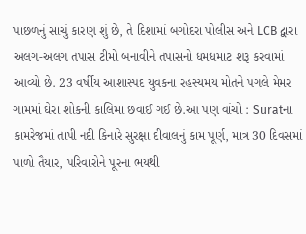પાછળનું સાચું કારણ શું છે, તે દિશામાં બગોદરા પોલીસ અને LCB દ્વારા અલગ-અલગ તપાસ ટીમો બનાવીને તપાસનો ધમધમાટ શરૂ કરવામાં આવ્યો છે. 23 વર્ષીય આશાસ્પદ યુવકના રહસ્યમય મોતને પગલે મેમર ગામમાં ઘેરા શોકની કાલિમા છવાઈ ગઈ છે.આ પણ વાંચો : Suratના કામરેજમાં તાપી નદી કિનારે સુરક્ષા દીવાલનું કામ પૂર્ણ, માત્ર 30 દિવસમાં પાળો તૈયાર, પરિવારોને પૂરના ભયથી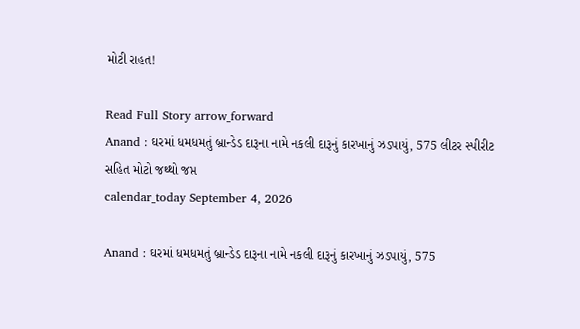મોટી રાહત!

Read Full Story arrow_forward
Anand : ઘરમાં ધમધમતું બ્રાન્ડેડ દારૂના નામે નકલી દારૂનું કારખાનું ઝડપાયું, 575 લીટર સ્પીરીટ સહિત મોટો જથ્થો જપ્ત
calendar_today September 4, 2026

Anand : ઘરમાં ધમધમતું બ્રાન્ડેડ દારૂના નામે નકલી દારૂનું કારખાનું ઝડપાયું, 575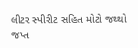લીટર સ્પીરીટ સહિત મોટો જથ્થો જપ્ત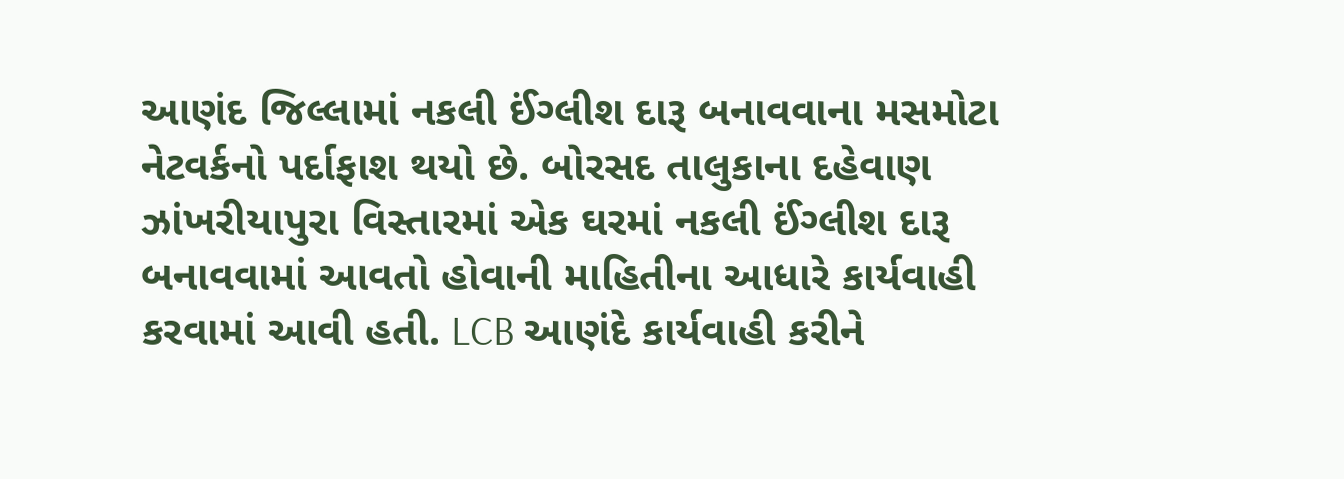આણંદ જિલ્લામાં નકલી ઈંગ્લીશ દારૂ બનાવવાના મસમોટા નેટવર્કનો પર્દાફાશ થયો છે. બોરસદ તાલુકાના દહેવાણ ઝાંખરીયાપુરા વિસ્તારમાં એક ઘરમાં નકલી ઈંગ્લીશ દારૂ બનાવવામાં આવતો હોવાની માહિતીના આધારે કાર્યવાહી કરવામાં આવી હતી. LCB આણંદે કાર્યવાહી કરીને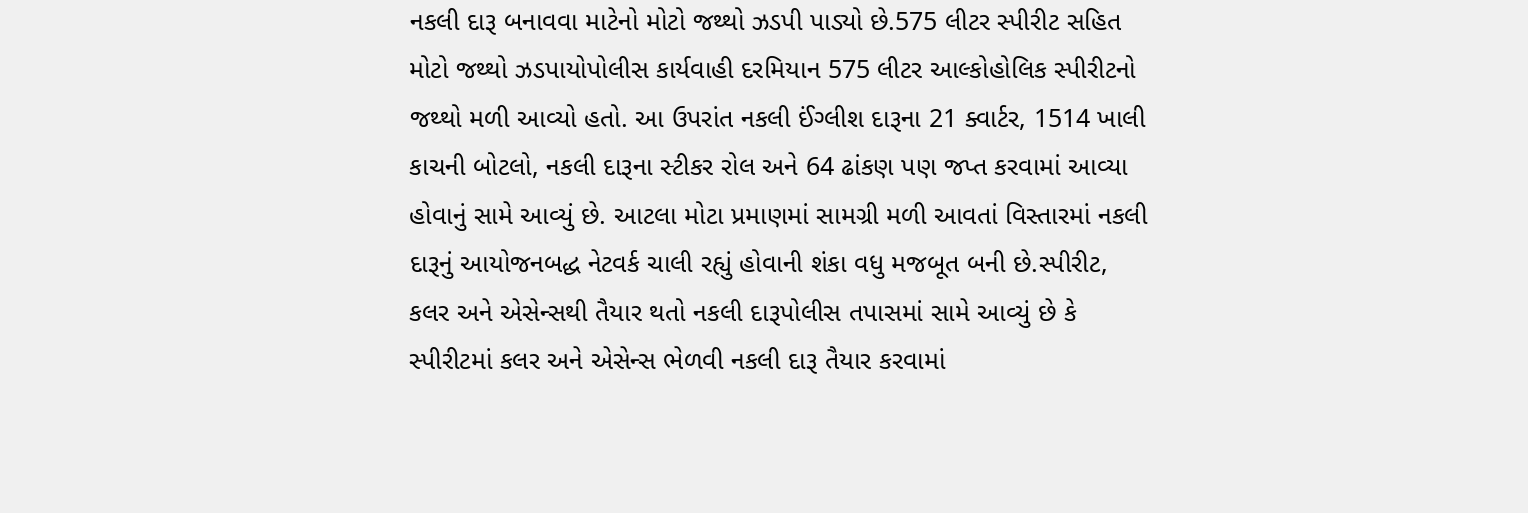નકલી દારૂ બનાવવા માટેનો મોટો જથ્થો ઝડપી પાડ્યો છે.575 લીટર સ્પીરીટ સહિત મોટો જથ્થો ઝડપાયોપોલીસ કાર્યવાહી દરમિયાન 575 લીટર આલ્કોહોલિક સ્પીરીટનો જથ્થો મળી આવ્યો હતો. આ ઉપરાંત નકલી ઈંગ્લીશ દારૂના 21 ક્વાર્ટર, 1514 ખાલી કાચની બોટલો, નકલી દારૂના સ્ટીકર રોલ અને 64 ઢાંકણ પણ જપ્ત કરવામાં આવ્યા હોવાનું સામે આવ્યું છે. આટલા મોટા પ્રમાણમાં સામગ્રી મળી આવતાં વિસ્તારમાં નકલી દારૂનું આયોજનબદ્ધ નેટવર્ક ચાલી રહ્યું હોવાની શંકા વધુ મજબૂત બની છે.સ્પીરીટ, કલર અને એસેન્સથી તૈયાર થતો નકલી દારૂપોલીસ તપાસમાં સામે આવ્યું છે કે સ્પીરીટમાં કલર અને એસેન્સ ભેળવી નકલી દારૂ તૈયાર કરવામાં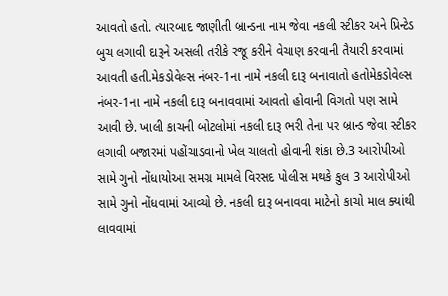આવતો હતો. ત્યારબાદ જાણીતી બ્રાન્ડના નામ જેવા નકલી સ્ટીકર અને પ્રિન્ટેડ બુચ લગાવી દારૂને અસલી તરીકે રજૂ કરીને વેચાણ કરવાની તૈયારી કરવામાં આવતી હતી.મેકડોવેલ્સ નંબર-1ના નામે નકલી દારૂ બનાવાતો હતોમેકડોવેલ્સ નંબર-1ના નામે નકલી દારૂ બનાવવામાં આવતો હોવાની વિગતો પણ સામે આવી છે. ખાલી કાચની બોટલોમાં નકલી દારૂ ભરી તેના પર બ્રાન્ડ જેવા સ્ટીકર લગાવી બજારમાં પહોંચાડવાનો ખેલ ચાલતો હોવાની શંકા છે.3 આરોપીઓ સામે ગુનો નોંધાયોઆ સમગ્ર મામલે વિરસદ પોલીસ મથકે કુલ 3 આરોપીઓ સામે ગુનો નોંધવામાં આવ્યો છે. નકલી દારૂ બનાવવા માટેનો કાચો માલ ક્યાંથી લાવવામાં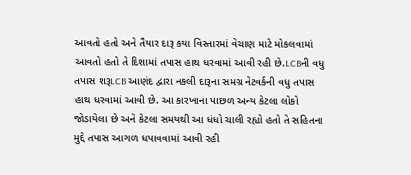આવતો હતો અને તૈયાર દારૂ કયા વિસ્તારમાં વેચાણ માટે મોકલવામાં આવતો હતો તે દિશામાં તપાસ હાથ ધરવામાં આવી રહી છે.LCBની વધુ તપાસ શરૂLCB આણંદ દ્વારા નકલી દારૂના સમગ્ર નેટવર્કની વધુ તપાસ હાથ ધરવામાં આવી છે. આ કારખાના પાછળ અન્ય કેટલા લોકો જોડાયેલા છે અને કેટલા સમયથી આ ધંધો ચાલી રહ્યો હતો તે સહિતના મુદ્દે તપાસ આગળ ધપાવવામાં આવી રહી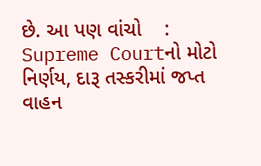છે. આ પણ વાંચો    :     Supreme Courtનો મોટો નિર્ણય, દારૂ તસ્કરીમાં જપ્ત વાહન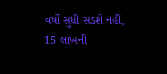વર્ષો સુધી સડશે નહીં, 15 લાખની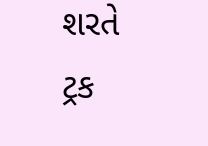શરતે ટ્રક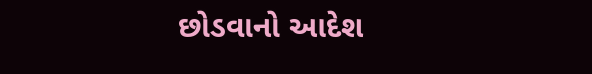છોડવાનો આદેશ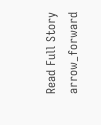Read Full Story arrow_forward